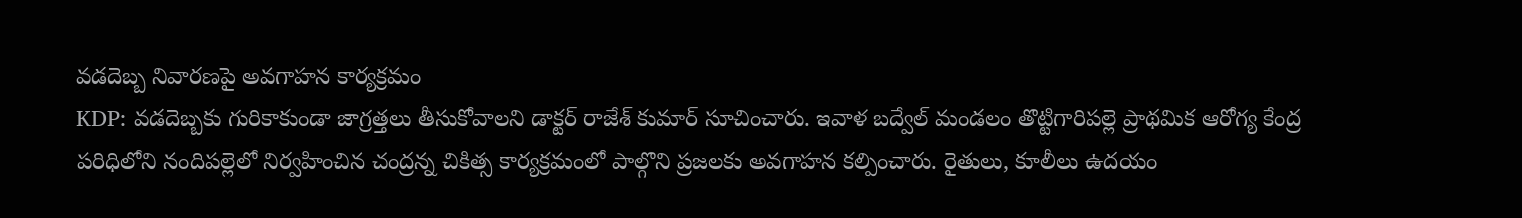వడదెబ్బ నివారణపై అవగాహన కార్యక్రమం
KDP: వడదెబ్బకు గురికాకుండా జాగ్రత్తలు తీసుకోవాలని డాక్టర్ రాజేశ్ కుమార్ సూచించారు. ఇవాళ బద్వేల్ మండలం తొట్టిగారిపల్లె ప్రాథమిక ఆరోగ్య కేంద్ర పరిధిలోని నందిపల్లెలో నిర్వహించిన చంద్రన్న చికిత్స కార్యక్రమంలో పాల్గొని ప్రజలకు అవగాహన కల్పించారు. రైతులు, కూలీలు ఉదయం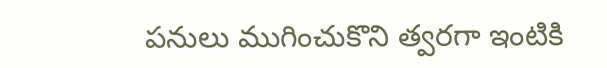పనులు ముగించుకొని త్వరగా ఇంటికి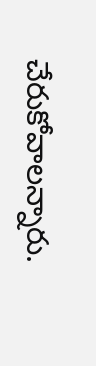చేరుకోవాలన్నారు.